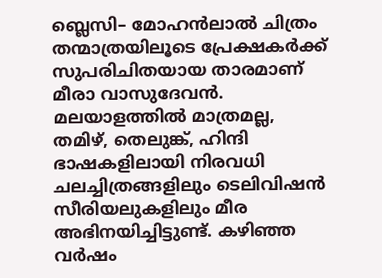ബ്ലെസി– മോഹന്‍ലാല്‍ ചിത്രം തന്മാത്രയിലൂടെ പ്രേക്ഷകര്‍ക്ക് സുപരിചിതയായ താരമാണ് മീരാ വാസുദേവന്‍. മലയാളത്തില്‍ മാത്രമല്ല, തമിഴ്, തെലുങ്ക്, ഹിന്ദി ഭാഷകളിലായി നിരവധി ചലച്ചിത്രങ്ങളിലും ടെലിവിഷന്‍ സീരിയലുകളിലും മീര അഭിനയിച്ചിട്ടുണ്ട്. കഴിഞ്ഞ വര്‍ഷം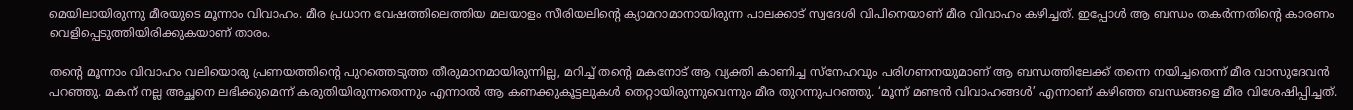മെയിലാ‍യിരുന്നു മീരയുടെ മൂന്നാം വിവാഹം. മീര പ്രധാന വേഷത്തിലെത്തിയ മലയാളം സീരിയലിന്‍റെ ക്യാമറാമാനായിരുന്ന പാലക്കാട് സ്വദേശി വിപിനെയാണ് മീര വിവാഹം കഴിച്ചത്. ഇപ്പോള്‍ ആ ബന്ധം തകര്‍ന്നതിന്‍റെ കാരണം വെളിപ്പെടുത്തിയിരിക്കുകയാണ് താരം.

തന്‍റെ മൂന്നാം വിവാഹം വലിയൊരു പ്രണയത്തിന്‍റെ പുറത്തെടുത്ത തീരുമാനമായിരുന്നില്ല, മറിച്ച് തന്‍റെ മകനോട് ആ വ്യക്തി കാണിച്ച സ്നേഹവും പരിഗണനയുമാണ് ആ ബന്ധത്തിലേക്ക് തന്നെ നയിച്ചതെന്ന് മീര വാസുദേവൻ പറഞ്ഞു. മകന് നല്ല അച്ഛനെ ലഭിക്കുമെന്ന് കരുതിയിരുന്നതെന്നും എന്നാല്‍ ആ കണക്കുകൂട്ടലുകൾ തെറ്റായിരുന്നുവെന്നും മീര തുറന്നുപറഞ്ഞു. ‘മൂന്ന് മണ്ടൻ വിവാഹങ്ങൾ’ എന്നാണ് കഴിഞ്ഞ ബന്ധങ്ങളെ മീര വിശേഷിപ്പിച്ചത്.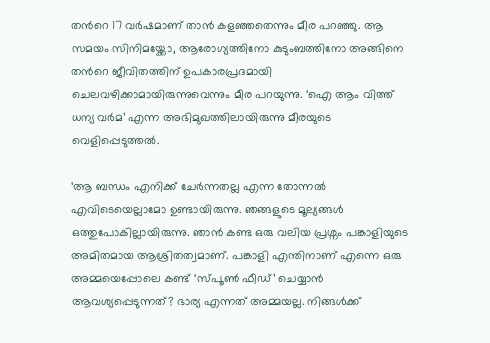തന്‍റെ 17 വര്‍ഷമാണ് താന്‍ കളഞ്ഞതെന്നും മീര പറഞ്ഞു. ആ സമയം സിനിമയ്ക്കോ, ആരോഗ്യത്തിനോ കുടുംബത്തിനോ അങ്ങിനെ തന്‍റെ ജീവിതത്തിന് ഉപകാരപ്രദമായി ചെലവഴിക്കാമായിരുന്നുവെന്നും മീര പറയുന്നു. ‘ഐ ആം വിത്ത് ധന്യ വർമ’ എന്ന അഭിമുഖത്തിലായിരുന്നു മീരയുടെ വെളിപ്പെടുത്തല്‍.

‘ആ ബന്ധം എനിക്ക് ചേര്‍ന്നതല്ല എന്ന തോന്നല്‍ എവിടെയെല്ലാമോ ഉണ്ടായിരുന്നു. ഞങ്ങളുടെ മൂല്യങ്ങള്‍ ഒത്തുപോകില്ലായിരുന്നു. ഞാൻ കണ്ട ഒരു വലിയ പ്രശ്നം പങ്കാളിയുടെ അമിതമായ ആശ്രിതത്വമാണ്. പങ്കാളി എന്തിനാണ് എന്നെ ഒരു അമ്മയെപ്പോലെ കണ്ട് ‘സ്പൂൺ ഫീഡ്’ ചെയ്യാൻ ആവശ്യപ്പെടുന്നത്? ഭാര്യ എന്നത് അമ്മയല്ല. നിങ്ങള്‍ക്ക്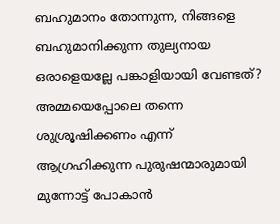ബഹുമാനം തോന്നുന്ന, നിങ്ങളെ ബഹുമാനിക്കുന്ന തുല്യനായ ഒരാളെയല്ലേ പങ്കാളിയായി വേണ്ടത്? അമ്മയെപ്പോലെ തന്നെ ശുശ്രൂഷിക്കണം എന്ന് ആഗ്രഹിക്കുന്ന പുരുഷന്മാരുമായി മുന്നോട്ട് പോകാൻ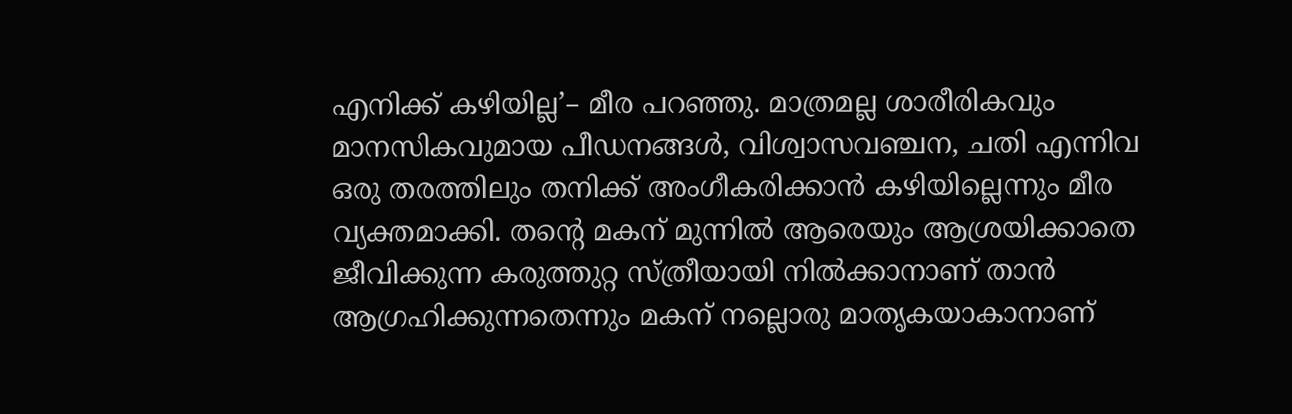എനിക്ക് കഴിയില്ല’– മീര പറഞ്ഞു. മാത്രമല്ല ശാരീരികവും മാനസികവുമായ പീഡനങ്ങൾ, വിശ്വാസവഞ്ചന, ചതി എന്നിവ ഒരു തരത്തിലും തനിക്ക് അംഗീകരിക്കാൻ കഴിയില്ലെന്നും മീര വ്യക്തമാക്കി. തന്‍റെ മകന് മുന്നിൽ ആരെയും ആശ്രയിക്കാതെ ജീവിക്കുന്ന കരുത്തുറ്റ സ്ത്രീയായി നിൽക്കാനാണ് താൻ ആഗ്രഹിക്കുന്നതെന്നും മകന് നല്ലൊരു മാതൃകയാകാനാണ്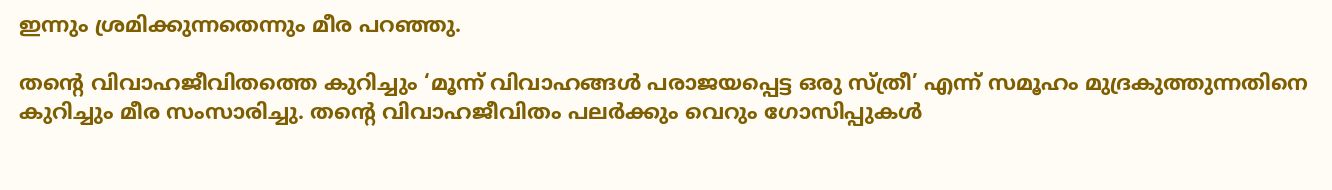ഇന്നും ശ്രമിക്കുന്നതെന്നും മീര പറഞ്ഞു.

തന്‍റെ വിവാഹജീവിതത്തെ കുറിച്ചും ‘മൂന്ന് വിവാഹങ്ങൾ പരാജയപ്പെട്ട ഒരു സ്ത്രീ’ എന്ന് സമൂഹം മുദ്രകുത്തുന്നതിനെ കുറിച്ചും മീര സംസാരിച്ചു. തന്‍റെ വിവാഹജീവിതം പലർക്കും വെറും ഗോസിപ്പുകൾ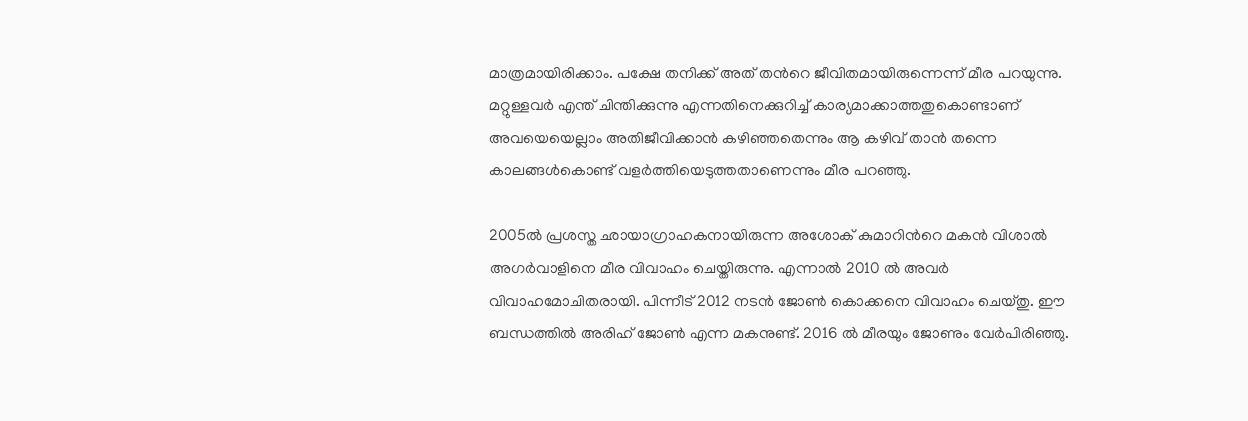മാത്രമായിരിക്കാം. പക്ഷേ തനിക്ക് അത് തന്‍റെ ജീവിതമായിരുന്നെന്ന് മീര പറയുന്നു. മറ്റുള്ളവർ എന്ത് ചിന്തിക്കുന്നു എന്നതിനെക്കുറിച്ച് കാര്യമാക്കാത്തതുകൊണ്ടാണ് അവയെയെല്ലാം അതിജീവിക്കാന്‍ കഴിഞ്ഞതെന്നും ആ കഴിവ് താന്‍ തന്നെ കാലങ്ങള്‍കൊണ്ട് വളര്‍ത്തിയെടുത്തതാണെന്നും മീര പറഞ്ഞു.

2005ല്‍ പ്രശസ്ത ഛായാഗ്രാഹകനായിരുന്ന അശോക് കുമാറിന്‍റെ മകൻ വിശാൽ അഗർവാളിനെ മീര വിവാഹം ചെയ്തിരുന്നു. എന്നാല്‍ 2010 ൽ അവർ വിവാഹമോചിതരായി. പിന്നീട് 2012 നടൻ ജോൺ കൊക്കനെ വിവാഹം ചെയ്തു. ഈ ബന്ധത്തില്‍ അരിഹ് ജോൺ എന്ന മകനുണ്ട്. 2016 ൽ മീരയും ജോണും വേർപിരിഞ്ഞു.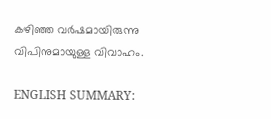കഴിഞ്ഞ വര്‍ഷമായിരുന്നു വിപിനുമായുള്ള വിവാഹം.

ENGLISH SUMMARY: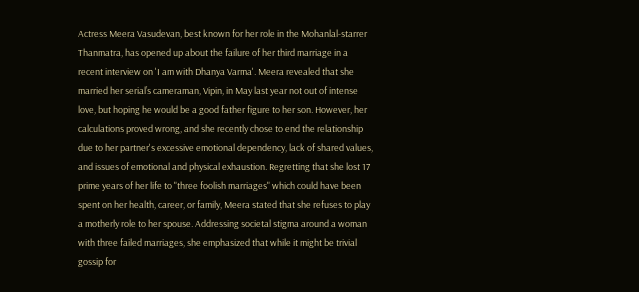Actress Meera Vasudevan, best known for her role in the Mohanlal-starrer Thanmatra, has opened up about the failure of her third marriage in a recent interview on 'I am with Dhanya Varma'. Meera revealed that she married her serial’s cameraman, Vipin, in May last year not out of intense love, but hoping he would be a good father figure to her son. However, her calculations proved wrong, and she recently chose to end the relationship due to her partner's excessive emotional dependency, lack of shared values, and issues of emotional and physical exhaustion. Regretting that she lost 17 prime years of her life to "three foolish marriages" which could have been spent on her health, career, or family, Meera stated that she refuses to play a motherly role to her spouse. Addressing societal stigma around a woman with three failed marriages, she emphasized that while it might be trivial gossip for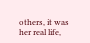others, it was her real life,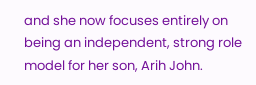and she now focuses entirely on being an independent, strong role model for her son, Arih John.